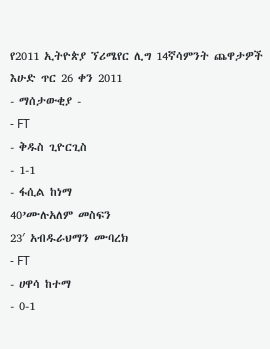የ2011 ኢትዮጵያ ኘሪሜየር ሊግ 14ኛሳምንት ጨዋታዎች
እሁድ ጥር 26 ቀን 2011
- ማሰታውቂያ -
- FT
- ቅዱስ ጊዮርጊስ
- 1-1
- ፋሲል ከነማ
40’ሙሉአለም መስፍን
23′ አብዱራህማን ሙባረክ
- FT
- ሀዋሳ ከተማ
- 0-1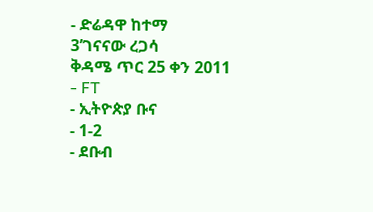- ድሬዳዋ ከተማ
3’ገናናው ረጋሳ
ቅዳሜ ጥር 25 ቀን 2011
- FT
- ኢትዮጵያ ቡና
- 1-2
- ደቡብ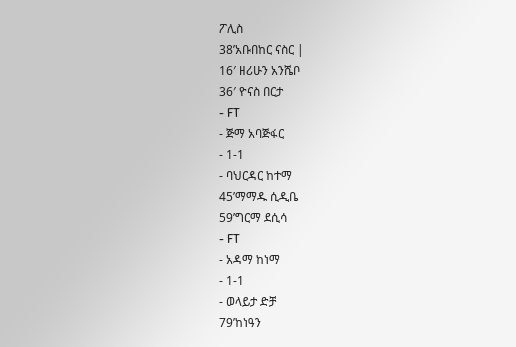ፖሊስ
38’አቡበከር ናስር |
16′ ዘሪሁን አንሼቦ
36′ ዮናስ በርታ
- FT
- ጅማ አባጅፋር
- 1-1
- ባህርዳር ከተማ
45’ማማዱ ሲዲቤ
59’ግርማ ደሲሳ
- FT
- አዳማ ከነማ
- 1-1
- ወላይታ ድቻ
79’ከነዓን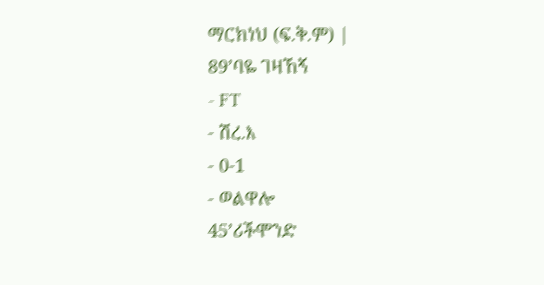ማርክነህ (ፍ.ቅ.ም) |
89’ባዬ ገዛኸኝ
- FT
- ሽረ.እ
- 0-1
- ወልዋሎ
45’ሪችሞንድ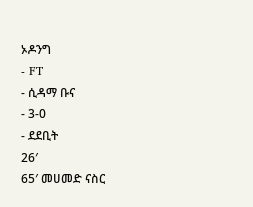ኦዶንግ
- FT
- ሲዳማ ቡና
- 3-0
- ደደቢት
26′
65′ መሀመድ ናስር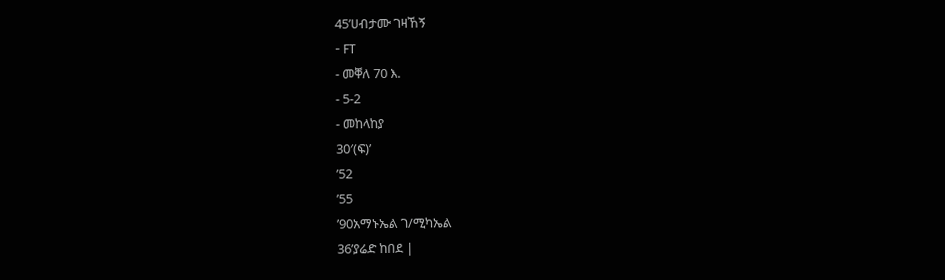45’ሀብታሙ ገዛኸኝ
- FT
- መቐለ 70 እ.
- 5-2
- መከላከያ
30′(ፍ)’
’52
’55
’90አማኑኤል ገ/ሚካኤል
36’ያሬድ ከበደ |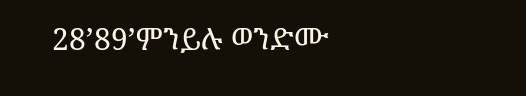28’89’ምንይሉ ወንድሙ